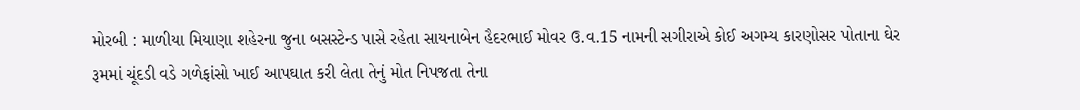મોરબી : માળીયા મિયાણા શહેરના જુના બસસ્ટેન્ડ પાસે રહેતા સાયનાબેન હૈદરભાઈ મોવર ઉ.વ.15 નામની સગીરાએ કોઈ અગમ્ય કારણોસર પોતાના ઘેર રૂમમાં ચૂંદડી વડે ગળેફાંસો ખાઈ આપઘાત કરી લેતા તેનું મોત નિપજતા તેના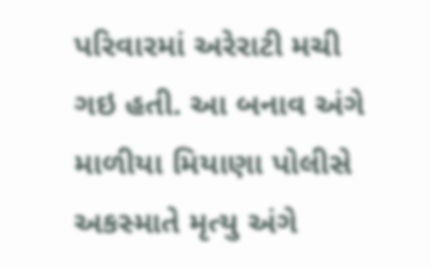પરિવારમાં અરેરાટી મચી ગઇ હતી. આ બનાવ અંગે માળીયા મિયાણા પોલીસે અકસ્માતે મૃત્યુ અંગે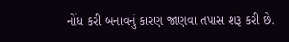નોંધ કરી બનાવનું કારણ જાણવા તપાસ શરૂ કરી છે.